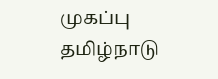முகப்பு
தமிழ்நாடு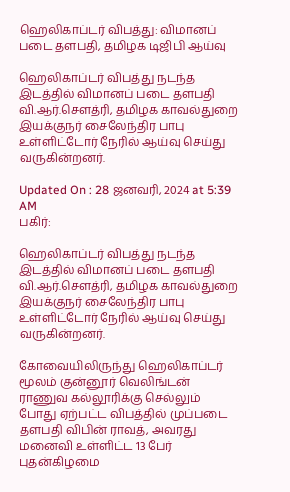ஹெலிகாப்டர் விபத்து: விமானப் படை தளபதி, தமிழக டிஜிபி ஆய்வு

ஹெலிகாப்டர் விபத்து நடந்த இடத்தில் விமானப் படை தளபதி வி.ஆர்.செளத்ரி, தமிழக காவல்துறை இயக்குநர் சைலேந்திர பாபு உள்ளிட்டோர் நேரில் ஆய்வு செய்து வருகின்றனர்.

Updated On : 28 ஜனவரி, 2024 at 5:39 AM
பகிர்:

ஹெலிகாப்டர் விபத்து நடந்த இடத்தில் விமானப் படை தளபதி வி.ஆர்.செளத்ரி, தமிழக காவல்துறை இயக்குநர் சைலேந்திர பாபு உள்ளிட்டோர் நேரில் ஆய்வு செய்து வருகின்றனர்.

கோவையிலிருந்து ஹெலிகாப்டர் மூலம் குன்னூர் வெலிங்டன் ராணுவ கல்லூரிக்கு செல்லும் போது ஏற்பட்ட விபத்தில் முப்படை தளபதி விபின் ராவத், அவரது மனைவி உள்ளிட்ட 13 பேர் புதன்கிழமை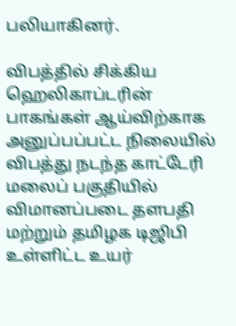பலியாகினர்.

விபத்தில் சிக்கிய ஹெலிகாப்டரின் பாகங்கள் ஆய்விற்காக அனுப்பப்பட்ட நிலையில் விபத்து நடந்த காட்டேரி மலைப் பகுதியில் விமானப்படை தளபதி மற்றும் தமிழக டிஜிபி உள்ளிட்ட உயர்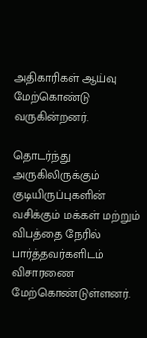அதிகாரிகள் ஆய்வு மேற்கொண்டு வருகின்றனர்.

தொடர்ந்து அருகிலிருக்கும் குடியிருப்புகளின் வசிக்கும் மக்கள் மற்றும் விபத்தை நேரில் பார்த்தவர்களிடம் விசாரணை மேற்கொண்டுள்ளனர்.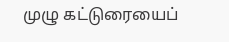முழு கட்டுரையைப்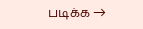படிக்க →